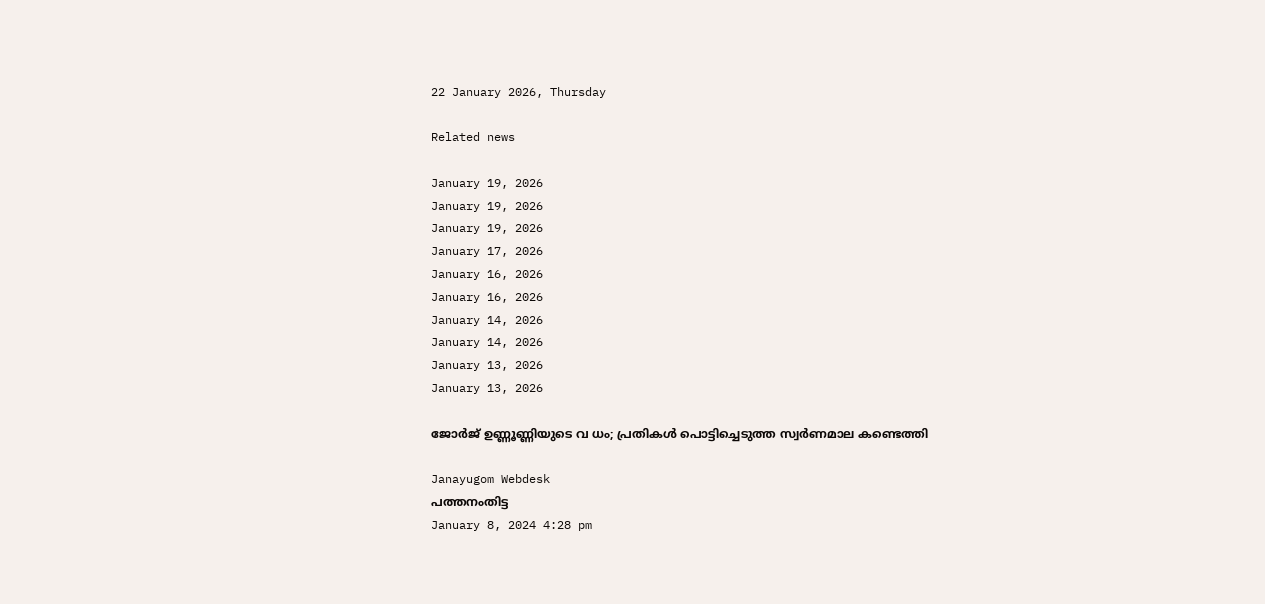22 January 2026, Thursday

Related news

January 19, 2026
January 19, 2026
January 19, 2026
January 17, 2026
January 16, 2026
January 16, 2026
January 14, 2026
January 14, 2026
January 13, 2026
January 13, 2026

ജോർജ് ഉണ്ണൂണ്ണിയുടെ വ ധം; പ്രതികൾ പൊട്ടിച്ചെടുത്ത സ്വർണമാല കണ്ടെത്തി

Janayugom Webdesk
പത്തനംതിട്ട
January 8, 2024 4:28 pm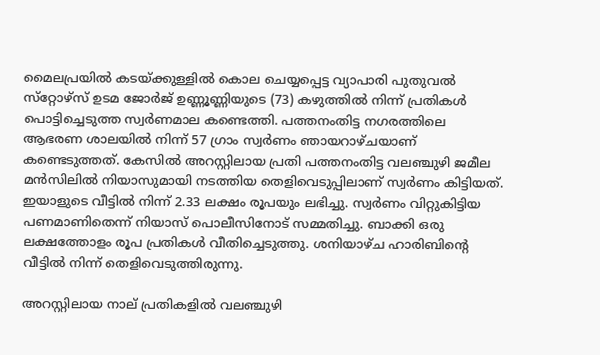മൈലപ്രയിൽ കടയ്ക്കുള്ളിൽ കൊല ചെയ്യപ്പെട്ട വ്യാപാരി പുതുവൽ സ്‌റ്റോഴ്‌സ് ഉടമ ജോർജ് ഉണ്ണൂണ്ണിയുടെ (73) കഴുത്തിൽ നിന്ന് പ്രതികൾ പൊട്ടിച്ചെടുത്ത സ്വർണമാല കണ്ടെത്തി. പത്തനംതിട്ട നഗരത്തിലെ ആഭരണ ശാലയിൽ നിന്ന് 57 ഗ്രാം സ്വർണം ഞായറാഴ്ചയാണ് കണ്ടെടുത്തത്. കേസിൽ അറസ്റ്റിലായ പ്രതി പത്തനംതിട്ട വലഞ്ചുഴി ജമീല മൻസിലിൽ നിയാസുമായി നടത്തിയ തെളിവെടുപ്പിലാണ് സ്വർണം കിട്ടിയത്. ഇയാളുടെ വീട്ടിൽ നിന്ന് 2.33 ലക്ഷം രൂപയും ലഭിച്ചു. സ്വർണം വിറ്റുകിട്ടിയ പണമാണിതെന്ന് നിയാസ് പൊലീസിനോട് സമ്മതിച്ചു. ബാക്കി ഒരു ലക്ഷത്തോളം രൂപ പ്രതികൾ വീതിച്ചെടുത്തു. ശനിയാഴ്ച ഹാരിബിന്റെ വീട്ടിൽ നിന്ന് തെളിവെടുത്തിരുന്നു.

അറസ്റ്റിലായ നാല് പ്രതികളിൽ വലഞ്ചുഴി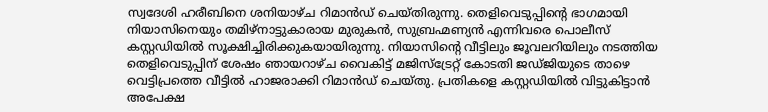സ്വദേശി ഹരീബിനെ ശനിയാഴ്ച റിമാൻഡ് ചെയ്തിരുന്നു. തെളിവെടുപ്പിന്റെ ഭാഗമായി നിയാസിനെയും തമിഴ്‌നാട്ടുകാരായ മുരുകൻ, സുബ്രഹ്മണ്യൻ എന്നിവരെ പൊലീസ് കസ്റ്റഡിയിൽ സൂക്ഷിച്ചിരിക്കുകയായിരുന്നു. നിയാസിന്റെ വീട്ടിലും ജൂവലറിയിലും നടത്തിയ തെളിവെടുപ്പിന് ശേഷം ഞായറാഴ്ച വൈകിട്ട് മജിസ്‌ട്രേറ്റ് കോടതി ജഡ്ജിയുടെ താഴെ വെട്ടിപ്രത്തെ വീട്ടിൽ ഹാജരാക്കി റിമാൻഡ് ചെയ്തു. പ്രതികളെ കസ്റ്റഡിയിൽ വിട്ടുകിട്ടാൻ അപേക്ഷ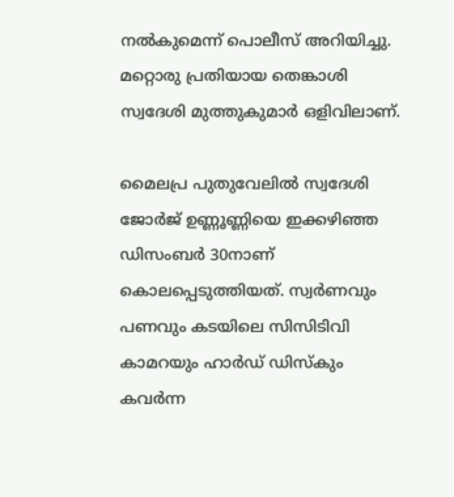നൽകുമെന്ന് പൊലീസ് അറിയിച്ചു. മറ്റൊരു പ്രതിയായ തെങ്കാശി സ്വദേശി മുത്തുകുമാർ ഒളിവിലാണ്.

മൈലപ്ര പുതുവേലിൽ സ്വദേശി ജോർജ് ഉണ്ണൂണ്ണിയെ ഇക്കഴിഞ്ഞ ഡിസംബർ 30നാണ് കൊലപ്പെടുത്തിയത്. സ്വർണവും പണവും കടയിലെ സിസിടിവി കാമറയും ഹാർഡ് ഡിസ്‌കും കവർന്ന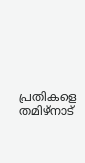പ്രതികളെ തമിഴ്‌നാട്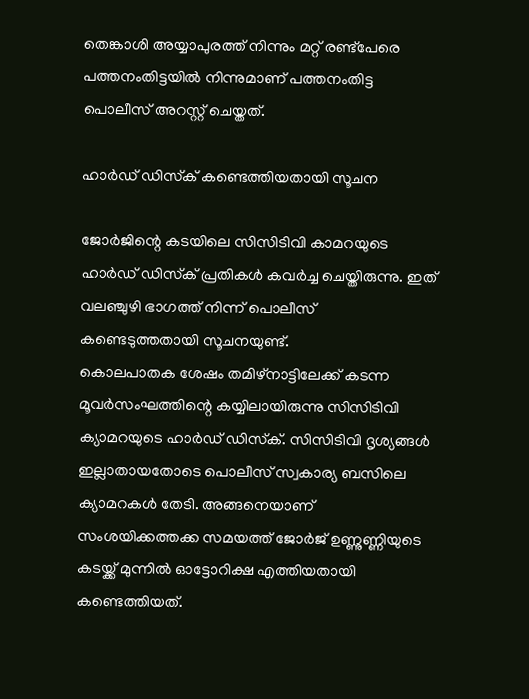തെങ്കാശി അയ്യാപുരത്ത് നിന്നും മറ്റ് രണ്ട്‌പേരെ പത്തനംതിട്ടയിൽ നിന്നുമാണ് പത്തനംതിട്ട പൊലീസ് അറസ്റ്റ് ചെയ്തത്.

ഹാർഡ് ഡിസ്‌ക് കണ്ടെത്തിയതായി സൂചന

ജോർജിന്റെ കടയിലെ സിസിടിവി കാമറയുടെ ഹാർഡ് ഡിസ്‌ക് പ്രതികൾ കവർച്ച ചെയ്തിരുന്നു. ഇത് വലഞ്ചുഴി ഭാഗത്ത് നിന്ന് പൊലീസ് കണ്ടെടുത്തതായി സൂചനയുണ്ട്.
കൊലപാതക ശേഷം തമിഴ്‌നാട്ടിലേക്ക് കടന്ന മൂവർസംഘത്തിന്റെ കയ്യിലായിരുന്നു സിസിടിവി ക്യാമറയുടെ ഹാർഡ് ഡിസ്‌ക്. സിസിടിവി ദൃശ്യങ്ങൾ ഇല്ലാതായതോടെ പൊലീസ് സ്വകാര്യ ബസിലെ ക്യാമറകൾ തേടി. അങ്ങനെയാണ് സംശയിക്കത്തക്ക സമയത്ത് ജോർജ് ഉണ്ണുണ്ണിയുടെ കടയ്ക്ക് മുന്നിൽ ഓട്ടോറിക്ഷ എത്തിയതായി കണ്ടെത്തിയത്.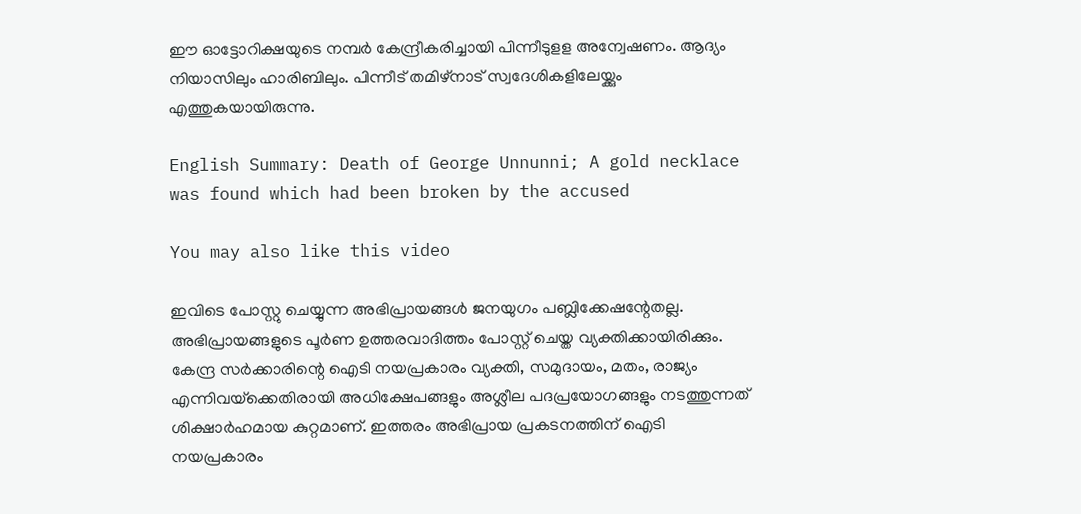ഈ ഓട്ടോറിക്ഷയുടെ നമ്പർ കേന്ദ്രീകരിച്ചായി പിന്നീടുളള അന്വേഷണം. ആദ്യം നിയാസിലും ഹാരിബിലും. പിന്നീട് തമിഴ്‌നാട് സ്വദേശികളിലേയ്ക്കും എത്തുകയായിരുന്നു.

English Summary: Death of George Unnunni; A gold necklace was found which had been broken by the accused

You may also like this video

ഇവിടെ പോസ്റ്റു ചെയ്യുന്ന അഭിപ്രായങ്ങള്‍ ജനയുഗം പബ്ലിക്കേഷന്റേതല്ല. അഭിപ്രായങ്ങളുടെ പൂര്‍ണ ഉത്തരവാദിത്തം പോസ്റ്റ് ചെയ്ത വ്യക്തിക്കായിരിക്കും. കേന്ദ്ര സര്‍ക്കാരിന്റെ ഐടി നയപ്രകാരം വ്യക്തി, സമുദായം, മതം, രാജ്യം എന്നിവയ്‌ക്കെതിരായി അധിക്ഷേപങ്ങളും അശ്ലീല പദപ്രയോഗങ്ങളും നടത്തുന്നത് ശിക്ഷാര്‍ഹമായ കുറ്റമാണ്. ഇത്തരം അഭിപ്രായ പ്രകടനത്തിന് ഐടി നയപ്രകാരം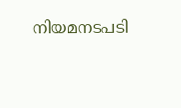നിയമനടപടി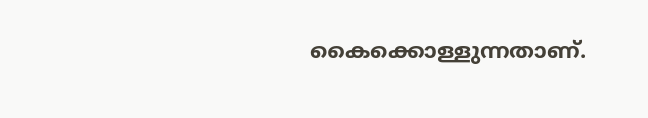കൈക്കൊള്ളുന്നതാണ്.